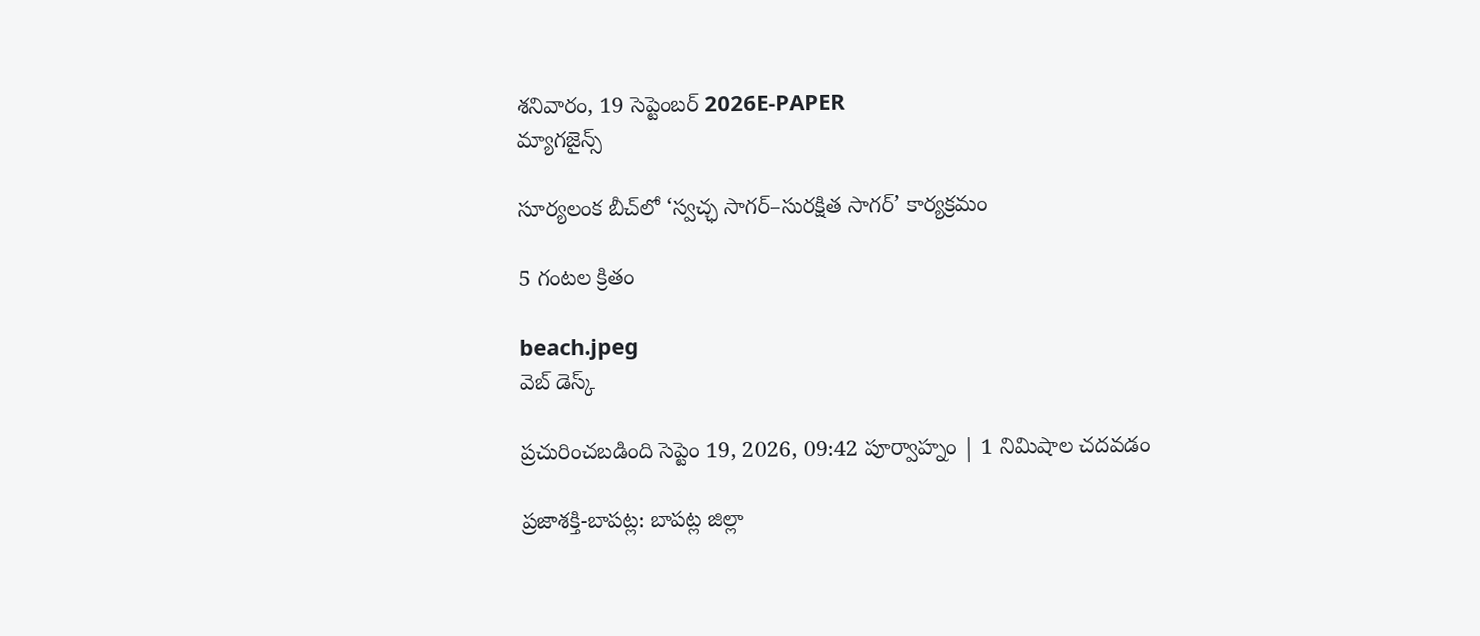శనివారం, 19 సెప్టెంబర్ 2026E-PAPER
మ్యాగజైన్స్

సూర్యలంక బీచ్‌లో ‘స్వచ్ఛ సాగర్–సురక్షిత సాగర్’ కార్యక్రమం

5 గంటల క్రితం

beach.jpeg
వెబ్ డెస్క్

ప్రచురించబడింది సెప్టెం 19, 2026, 09:42 పూర్వాహ్నం | 1 నిమిషాల చదవడం

ప్రజాశక్తి-బాపట్ల: బాపట్ల జిల్లా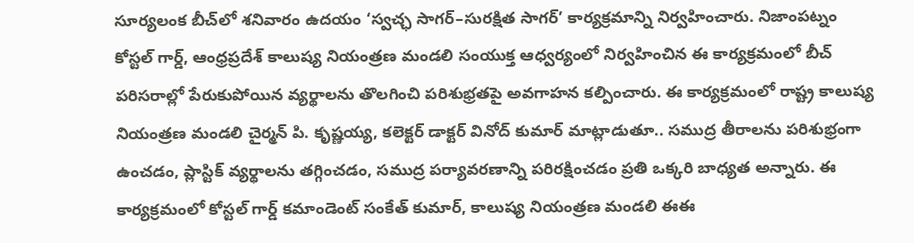సూర్యలంక బీచ్‌లో శనివారం ఉదయం ‘స్వచ్ఛ సాగర్–సురక్షిత సాగర్’ కార్యక్రమాన్ని నిర్వహించారు. నిజాంపట్నం కోస్టల్ గార్డ్, ఆంధ్రప్రదేశ్ కాలుష్య నియంత్రణ మండలి సంయుక్త ఆధ్వర్యంలో నిర్వహించిన ఈ కార్యక్రమంలో బీచ్ పరిసరాల్లో పేరుకుపోయిన వ్యర్థాలను తొలగించి పరిశుభ్రతపై అవగాహన కల్పించారు. ఈ కార్యక్రమంలో రాష్ట్ర కాలుష్య నియంత్రణ మండలి చైర్మన్ పి. కృష్ణయ్య, కలెక్టర్ డాక్టర్ వినోద్ కుమార్ మాట్లాడుతూ.. సముద్ర తీరాలను పరిశుభ్రంగా ఉంచడం, ప్లాస్టిక్‌ వ్యర్థాలను తగ్గించడం, సముద్ర పర్యావరణాన్ని పరిరక్షించడం ప్రతి ఒక్కరి బాధ్యత అన్నారు. ఈ కార్యక్రమంలో కోస్టల్ గార్డ్ కమాండెంట్ సంకేత్ కుమార్, కాలుష్య నియంత్రణ మండలి ఈఈ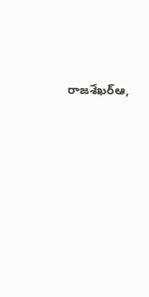రాజశేఖర్ఆ,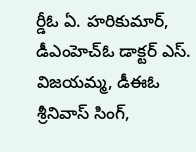ర్డీఓ ఏ. హరికుమార్, డీఎంహెచ్‌ఓ డాక్టర్ ఎస్. విజయమ్మ, డీఈఓ శ్రీనివాస్ సింగ్,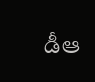డీఆ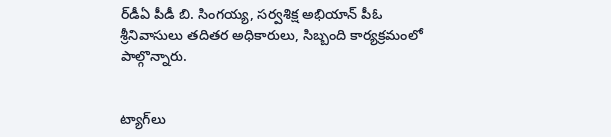ర్‌డీఏ పీడీ బి. సింగయ్య, సర్వశిక్ష అభియాన్ పీఓ శ్రీనివాసులు తదితర అధికారులు, సిబ్బంది కార్యక్రమంలో పాల్గొన్నారు.


ట్యాగ్‌లు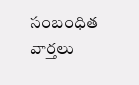సంబంధిత వార్తలు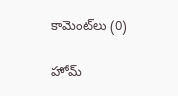కామెంట్‌లు (0)

హోమ్